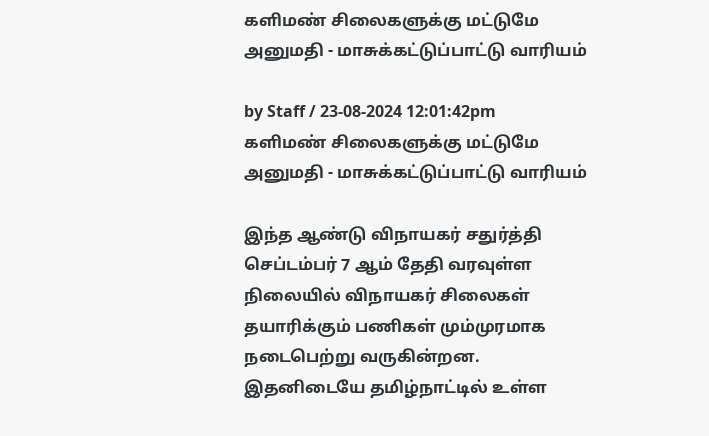களிமண் சிலைகளுக்கு மட்டுமே அனுமதி - மாசுக்கட்டுப்பாட்டு வாரியம்

by Staff / 23-08-2024 12:01:42pm
களிமண் சிலைகளுக்கு மட்டுமே அனுமதி - மாசுக்கட்டுப்பாட்டு வாரியம்

இந்த ஆண்டு விநாயகர் சதுர்த்தி செப்டம்பர் 7 ஆம் தேதி வரவுள்ள நிலையில் விநாயகர் சிலைகள் தயாரிக்கும் பணிகள் மும்முரமாக நடைபெற்று வருகின்றன. இதனிடையே தமிழ்நாட்டில் உள்ள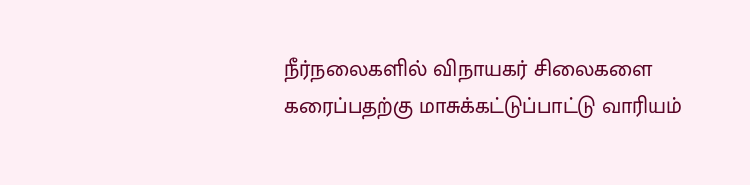நீர்நலைகளில் விநாயகர் சிலைகளை கரைப்பதற்கு மாசுக்கட்டுப்பாட்டு வாரியம்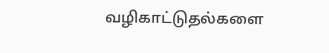வழிகாட்டுதல்களை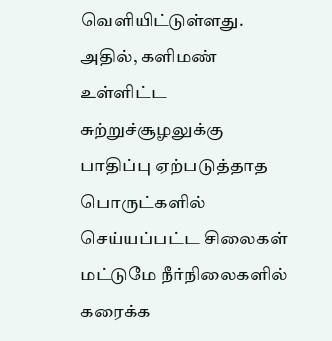வெளியிட்டுள்ளது. அதில், களிமண் உள்ளிட்ட சுற்றுச்சூழலுக்கு பாதிப்பு ஏற்படுத்தாத பொருட்களில் செய்யப்பட்ட சிலைகள் மட்டுமே நீர்நிலைகளில் கரைக்க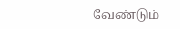வேண்டும்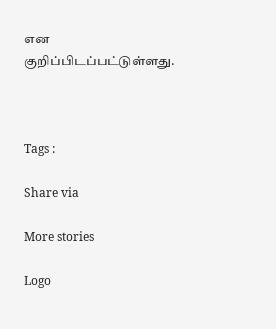என குறிப்பிடப்பட்டுள்ளது.



Tags :

Share via

More stories

Logo